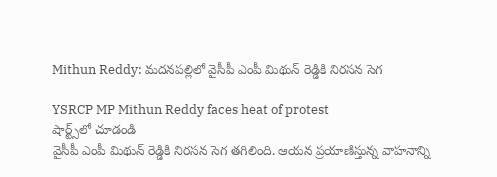Mithun Reddy: మదనపల్లిలో వైసీపీ ఎంపీ మిథున్ రెడ్డికి నిరసన సెగ

YSRCP MP Mithun Reddy faces heat of protest
షార్ట్స్‌లో చూడండి
వైసీపీ ఎంపీ మిథున్ రెడ్డికి నిరసన సెగ తగిలింది. ఆయన ప్రయాణిస్తున్న వాహనాన్ని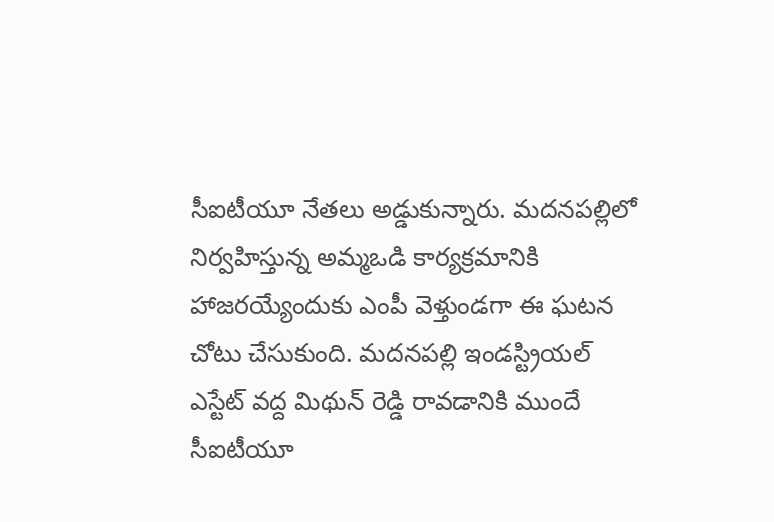సీఐటీయూ నేతలు అడ్డుకున్నారు. మదనపల్లిలో నిర్వహిస్తున్న అమ్మఒడి కార్యక్రమానికి హాజరయ్యేందుకు ఎంపీ వెళ్తుండగా ఈ ఘటన చోటు చేసుకుంది. మదనపల్లి ఇండస్ట్రియల్ ఎస్టేట్ వద్ద మిథున్ రెడ్డి రావడానికి ముందే సీఐటీయూ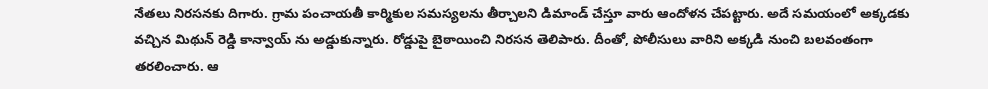నేతలు నిరసనకు దిగారు. గ్రామ పంచాయతీ కార్మికుల సమస్యలను తీర్చాలని డిమాండ్ చేస్తూ వారు ఆందోళన చేపట్టారు. అదే సమయంలో అక్కడకు వచ్చిన మిథున్ రెడ్డి కాన్వాయ్ ను అడ్డుకున్నారు. రోడ్డుపై బైఠాయించి నిరసన తెలిపారు. దీంతో, పోలీసులు వారిని అక్కడి నుంచి బలవంతంగా తరలించారు. ఆ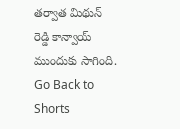తర్వాత మిథున్ రెడ్డి కాన్వాయ్ ముందుకు సాగింది.
Go Back to Shorts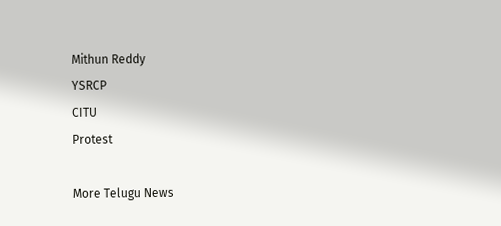Mithun Reddy
YSRCP
CITU
Protest

More Telugu News